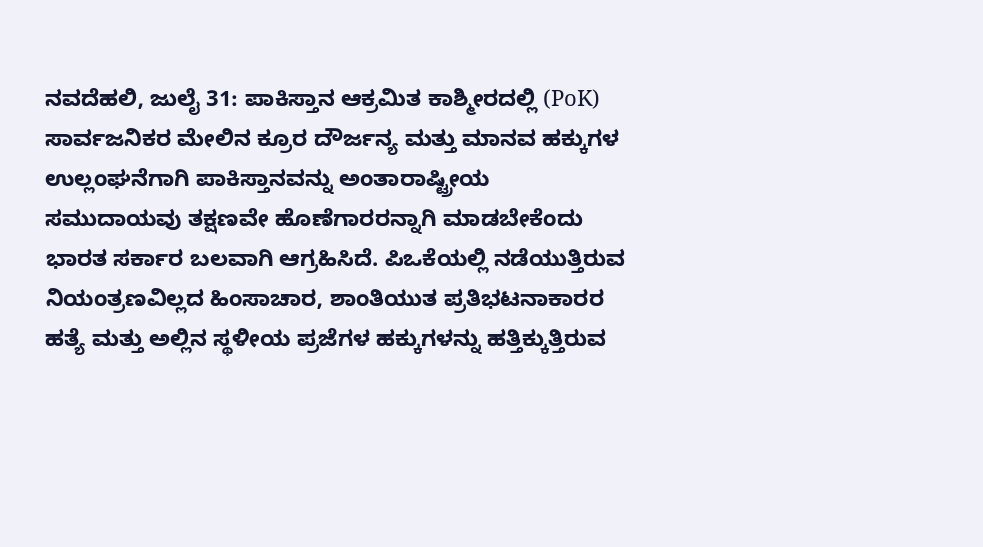ನವದೆಹಲಿ, ಜುಲೈ 31: ಪಾಕಿಸ್ತಾನ ಆಕ್ರಮಿತ ಕಾಶ್ಮೀರದಲ್ಲಿ (PoK) ಸಾರ್ವಜನಿಕರ ಮೇಲಿನ ಕ್ರೂರ ದೌರ್ಜನ್ಯ ಮತ್ತು ಮಾನವ ಹಕ್ಕುಗಳ ಉಲ್ಲಂಘನೆಗಾಗಿ ಪಾಕಿಸ್ತಾನವನ್ನು ಅಂತಾರಾಷ್ಟ್ರೀಯ ಸಮುದಾಯವು ತಕ್ಷಣವೇ ಹೊಣೆಗಾರರನ್ನಾಗಿ ಮಾಡಬೇಕೆಂದು ಭಾರತ ಸರ್ಕಾರ ಬಲವಾಗಿ ಆಗ್ರಹಿಸಿದೆ. ಪಿಒಕೆಯಲ್ಲಿ ನಡೆಯುತ್ತಿರುವ ನಿಯಂತ್ರಣವಿಲ್ಲದ ಹಿಂಸಾಚಾರ, ಶಾಂತಿಯುತ ಪ್ರತಿಭಟನಾಕಾರರ ಹತ್ಯೆ ಮತ್ತು ಅಲ್ಲಿನ ಸ್ಥಳೀಯ ಪ್ರಜೆಗಳ ಹಕ್ಕುಗಳನ್ನು ಹತ್ತಿಕ್ಕುತ್ತಿರುವ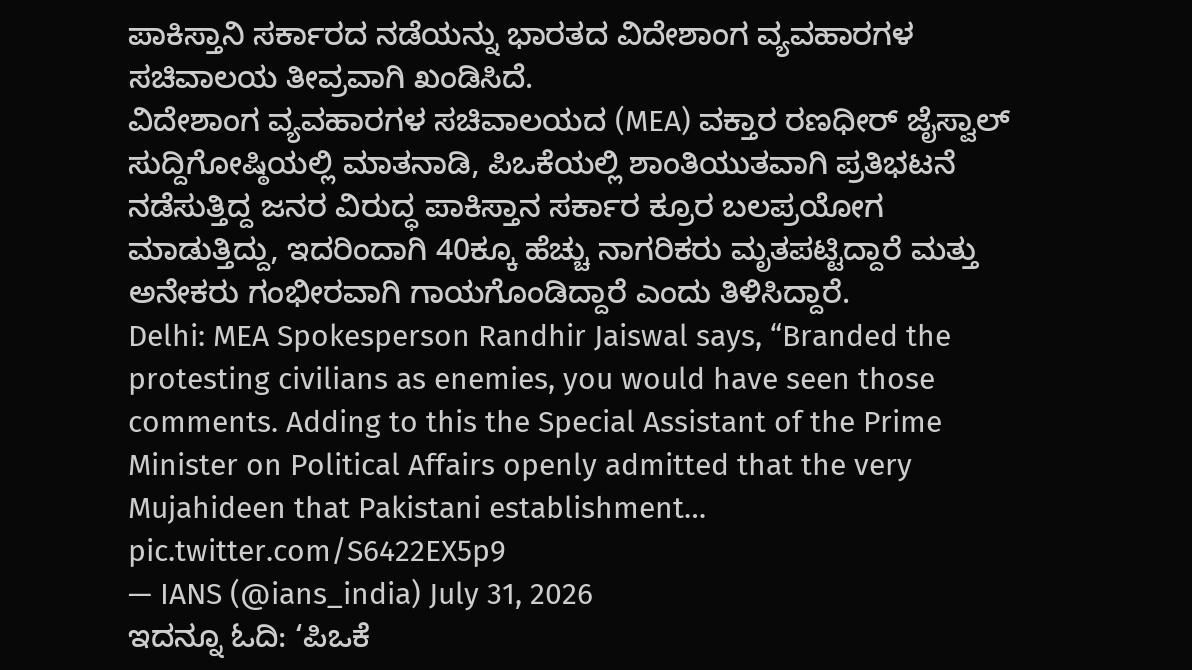ಪಾಕಿಸ್ತಾನಿ ಸರ್ಕಾರದ ನಡೆಯನ್ನು ಭಾರತದ ವಿದೇಶಾಂಗ ವ್ಯವಹಾರಗಳ ಸಚಿವಾಲಯ ತೀವ್ರವಾಗಿ ಖಂಡಿಸಿದೆ.
ವಿದೇಶಾಂಗ ವ್ಯವಹಾರಗಳ ಸಚಿವಾಲಯದ (MEA) ವಕ್ತಾರ ರಣಧೀರ್ ಜೈಸ್ವಾಲ್ ಸುದ್ದಿಗೋಷ್ಠಿಯಲ್ಲಿ ಮಾತನಾಡಿ, ಪಿಒಕೆಯಲ್ಲಿ ಶಾಂತಿಯುತವಾಗಿ ಪ್ರತಿಭಟನೆ ನಡೆಸುತ್ತಿದ್ದ ಜನರ ವಿರುದ್ಧ ಪಾಕಿಸ್ತಾನ ಸರ್ಕಾರ ಕ್ರೂರ ಬಲಪ್ರಯೋಗ ಮಾಡುತ್ತಿದ್ದು, ಇದರಿಂದಾಗಿ 40ಕ್ಕೂ ಹೆಚ್ಚು ನಾಗರಿಕರು ಮೃತಪಟ್ಟಿದ್ದಾರೆ ಮತ್ತು ಅನೇಕರು ಗಂಭೀರವಾಗಿ ಗಾಯಗೊಂಡಿದ್ದಾರೆ ಎಂದು ತಿಳಿಸಿದ್ದಾರೆ.
Delhi: MEA Spokesperson Randhir Jaiswal says, “Branded the protesting civilians as enemies, you would have seen those comments. Adding to this the Special Assistant of the Prime Minister on Political Affairs openly admitted that the very Mujahideen that Pakistani establishment… pic.twitter.com/S6422EX5p9
— IANS (@ians_india) July 31, 2026
ಇದನ್ನೂ ಓದಿ: ‘ಪಿಒಕೆ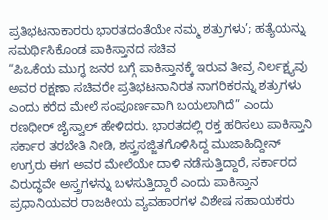ಪ್ರತಿಭಟನಾಕಾರರು ಭಾರತದಂತೆಯೇ ನಮ್ಮ ಶತ್ರುಗಳು’; ಹತ್ಯೆಯನ್ನು ಸಮರ್ಥಿಸಿಕೊಂಡ ಪಾಕಿಸ್ತಾನದ ಸಚಿವ
“ಪಿಒಕೆಯ ಮುಗ್ಧ ಜನರ ಬಗ್ಗೆ ಪಾಕಿಸ್ತಾನಕ್ಕೆ ಇರುವ ತೀವ್ರ ನಿರ್ಲಕ್ಷ್ಯವು ಅವರ ರಕ್ಷಣಾ ಸಚಿವರೇ ಪ್ರತಿಭಟನಾನಿರತ ನಾಗರಿಕರನ್ನು ಶತ್ರುಗಳು ಎಂದು ಕರೆದ ಮೇಲೆ ಸಂಪೂರ್ಣವಾಗಿ ಬಯಲಾಗಿದೆ” ಎಂದು ರಣಧೀರ್ ಜೈಸ್ವಾಲ್ ಹೇಳಿದರು. ಭಾರತದಲ್ಲಿ ರಕ್ತ ಹರಿಸಲು ಪಾಕಿಸ್ತಾನಿ ಸರ್ಕಾರ ತರಬೇತಿ ನೀಡಿ, ಶಸ್ತ್ರಸಜ್ಜಿತಗೊಳಿಸಿದ್ದ ಮುಜಾಹಿದ್ದೀನ್ ಉಗ್ರರು ಈಗ ಅವರ ಮೇಲೆಯೇ ದಾಳಿ ನಡೆಸುತ್ತಿದ್ದಾರೆ, ಸರ್ಕಾರದ ವಿರುದ್ಧವೇ ಅಸ್ತ್ರಗಳನ್ನು ಬಳಸುತ್ತಿದ್ದಾರೆ ಎಂದು ಪಾಕಿಸ್ತಾನ ಪ್ರಧಾನಿಯವರ ರಾಜಕೀಯ ವ್ಯವಹಾರಗಳ ವಿಶೇಷ ಸಹಾಯಕರು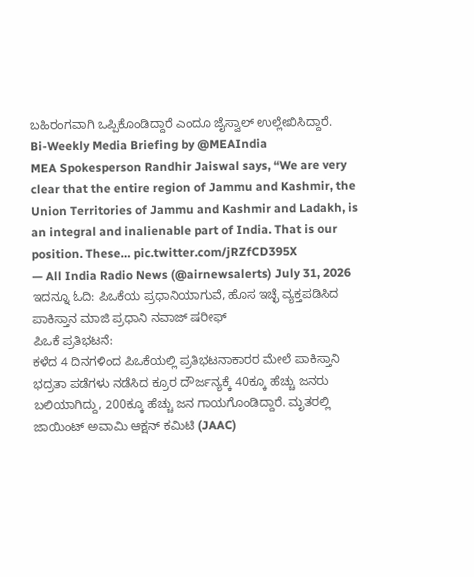ಬಹಿರಂಗವಾಗಿ ಒಪ್ಪಿಕೊಂಡಿದ್ದಾರೆ ಎಂದೂ ಜೈಸ್ವಾಲ್ ಉಲ್ಲೇಖಿಸಿದ್ದಾರೆ.
Bi-Weekly Media Briefing by @MEAIndia
MEA Spokesperson Randhir Jaiswal says, “We are very clear that the entire region of Jammu and Kashmir, the Union Territories of Jammu and Kashmir and Ladakh, is an integral and inalienable part of India. That is our position. These… pic.twitter.com/jRZfCD395X
— All India Radio News (@airnewsalerts) July 31, 2026
ಇದನ್ನೂ ಓದಿ: ಪಿಒಕೆಯ ಪ್ರಧಾನಿಯಾಗುವೆ, ಹೊಸ ಇಚ್ಛೆ ವ್ಯಕ್ತಪಡಿಸಿದ ಪಾಕಿಸ್ತಾನ ಮಾಜಿ ಪ್ರಧಾನಿ ನವಾಜ್ ಷರೀಫ್
ಪಿಒಕೆ ಪ್ರತಿಭಟನೆ:
ಕಳೆದ 4 ದಿನಗಳಿಂದ ಪಿಒಕೆಯಲ್ಲಿ ಪ್ರತಿಭಟನಾಕಾರರ ಮೇಲೆ ಪಾಕಿಸ್ತಾನಿ ಭದ್ರತಾ ಪಡೆಗಳು ನಡೆಸಿದ ಕ್ರೂರ ದೌರ್ಜನ್ಯಕ್ಕೆ 40ಕ್ಕೂ ಹೆಚ್ಚು ಜನರು ಬಲಿಯಾಗಿದ್ದು, 200ಕ್ಕೂ ಹೆಚ್ಚು ಜನ ಗಾಯಗೊಂಡಿದ್ದಾರೆ. ಮೃತರಲ್ಲಿ ಜಾಯಿಂಟ್ ಅವಾಮಿ ಆಕ್ಷನ್ ಕಮಿಟಿ (JAAC)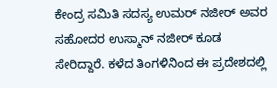ಕೇಂದ್ರ ಸಮಿತಿ ಸದಸ್ಯ ಉಮರ್ ನಜೀರ್ ಅವರ ಸಹೋದರ ಉಸ್ಮಾನ್ ನಜೀರ್ ಕೂಡ ಸೇರಿದ್ದಾರೆ. ಕಳೆದ ತಿಂಗಳಿನಿಂದ ಈ ಪ್ರದೇಶದಲ್ಲಿ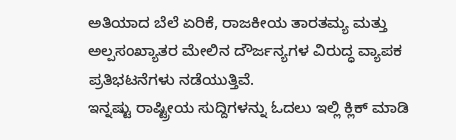ಅತಿಯಾದ ಬೆಲೆ ಏರಿಕೆ, ರಾಜಕೀಯ ತಾರತಮ್ಯ ಮತ್ತು ಅಲ್ಪಸಂಖ್ಯಾತರ ಮೇಲಿನ ದೌರ್ಜನ್ಯಗಳ ವಿರುದ್ಧ ವ್ಯಾಪಕ ಪ್ರತಿಭಟನೆಗಳು ನಡೆಯುತ್ತಿವೆ.
ಇನ್ನಷ್ಟು ರಾಷ್ಟ್ರೀಯ ಸುದ್ದಿಗಳನ್ನು ಓದಲು ಇಲ್ಲಿ ಕ್ಲಿಕ್ ಮಾಡಿ